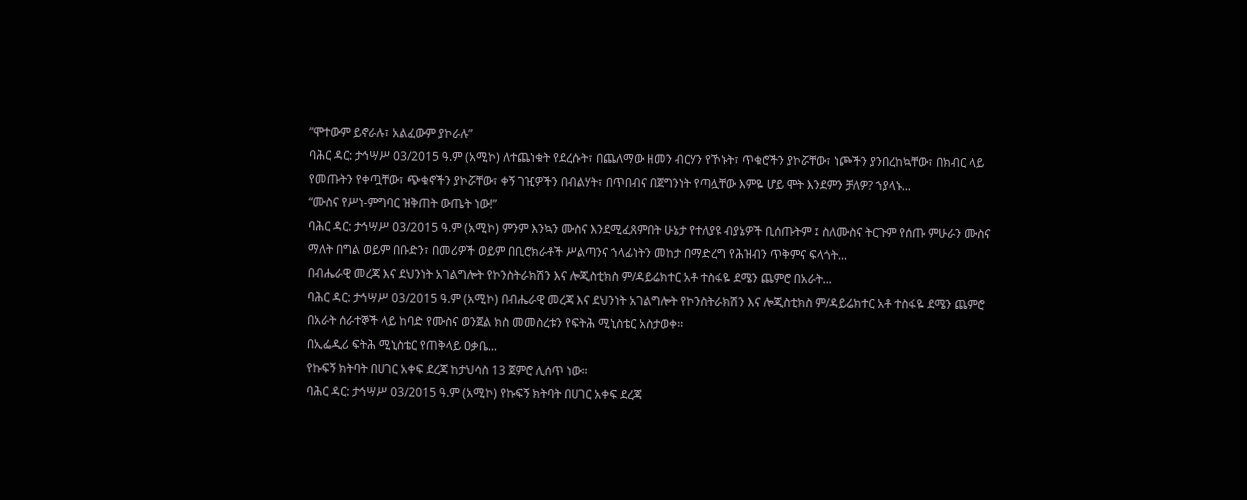ʺሞተውም ይኖራሉ፣ አልፈውም ያኮራሉ”
ባሕር ዳር: ታኅሣሥ 03/2015 ዓ.ም (አሚኮ) ለተጨነቁት የደረሱት፣ በጨለማው ዘመን ብርሃን የኾኑት፣ ጥቁሮችን ያኮሯቸው፣ ነጮችን ያንበረከኳቸው፣ በክብር ላይ የመጡትን የቀጧቸው፣ ጭቁኖችን ያኮሯቸው፣ ቀኝ ገዢዎችን በብልሃት፣ በጥበብና በጀግንነት የጣሏቸው እምዬ ሆይ ሞት እንደምን ቻለዎ? ኀያላኑ...
“ሙስና የሥነ-ምግባር ዝቅጠት ውጤት ነው!”
ባሕር ዳር: ታኅሣሥ 03/2015 ዓ.ም (አሚኮ) ምንም እንኳን ሙስና እንደሚፈጸምበት ሁኔታ የተለያዩ ብያኔዎች ቢሰጡትም ፤ ስለሙስና ትርጉም የሰጡ ምሁራን ሙስና ማለት በግል ወይም በቡድን፣ በመሪዎች ወይም በቢሮክራቶች ሥልጣንና ኀላፊነትን መከታ በማድረግ የሕዝብን ጥቅምና ፍላጎት...
በብሔራዊ መረጃ እና ደህንነት አገልግሎት የኮንስትራክሽን እና ሎጂስቲክስ ም/ዳይሬክተር አቶ ተስፋዬ ደሜን ጨምሮ በአራት...
ባሕር ዳር: ታኅሣሥ 03/2015 ዓ.ም (አሚኮ) በብሔራዊ መረጃ እና ደህንነት አገልግሎት የኮንስትራክሽን እና ሎጂስቲክስ ም/ዳይሬክተር አቶ ተስፋዬ ደሜን ጨምሮ በአራት ሰራተኞች ላይ ከባድ የሙስና ወንጀል ክስ መመስረቱን የፍትሕ ሚኒስቴር አስታወቀ፡፡
በኢፌዲሪ ፍትሕ ሚኒስቴር የጠቅላይ ዐቃቤ...
የኩፍኝ ክትባት በሀገር አቀፍ ደረጃ ከታህሳስ 13 ጀምሮ ሊሰጥ ነው።
ባሕር ዳር: ታኅሣሥ 03/2015 ዓ.ም (አሚኮ) የኩፍኝ ክትባት በሀገር አቀፍ ደረጃ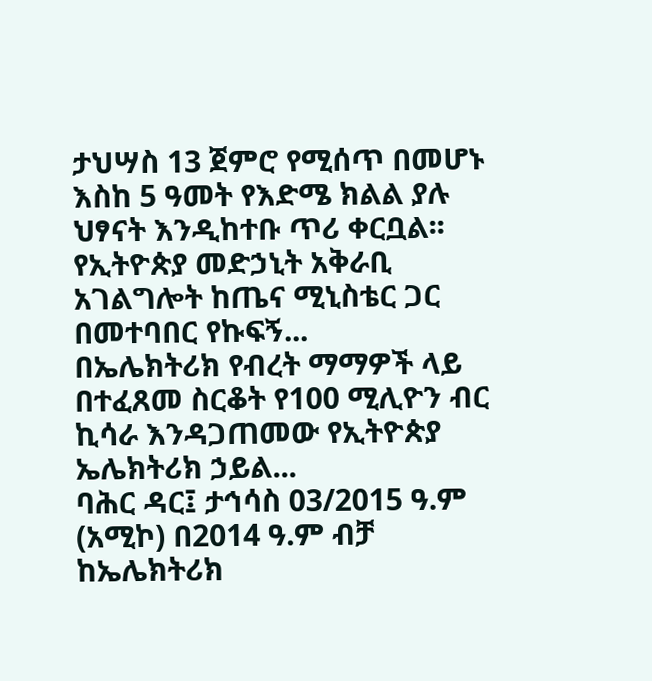ታህሣስ 13 ጀምሮ የሚሰጥ በመሆኑ እስከ 5 ዓመት የእድሜ ክልል ያሉ ህፃናት እንዲከተቡ ጥሪ ቀርቧል፡፡
የኢትዮጵያ መድኃኒት አቅራቢ አገልግሎት ከጤና ሚኒስቴር ጋር በመተባበር የኩፍኝ...
በኤሌክትሪክ የብረት ማማዎች ላይ በተፈጸመ ስርቆት የ100 ሚሊዮን ብር ኪሳራ እንዳጋጠመው የኢትዮጵያ ኤሌክትሪክ ኃይል...
ባሕር ዳር፤ ታኅሳስ 03/2015 ዓ.ም (አሚኮ) በ2014 ዓ.ም ብቻ ከኤሌክትሪክ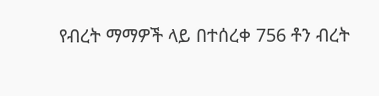የብረት ማማዎች ላይ በተሰረቀ 756 ቶን ብረት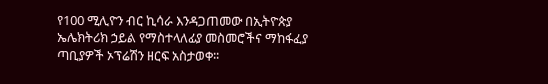የ100 ሚሊዮን ብር ኪሳራ እንዳጋጠመው በኢትዮጵያ ኤሌክትሪክ ኃይል የማስተላለፊያ መስመሮችና ማከፋፈያ ጣቢያዎች ኦፕሬሽን ዘርፍ አስታወቀ፡፡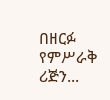በዘርፉ የምሥራቅ ሪጅን...